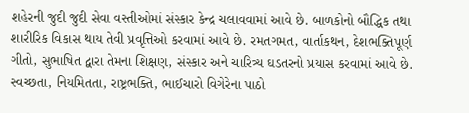શહેરની જુદી જુદી સેવા વસ્તીઓમાં સંસ્કાર કેન્દ્ર ચલાવવામાં આવે છે. બાળકોનો બૌદ્ધિક તથા શારીરિક વિકાસ થાય તેવી પ્રવૃત્તિઓ કરવામાં આવે છે. રમતગમત, વાર્તાકથન, દેશભક્તિપૂર્ણ ગીતો, સુભાષિત દ્વારા તેમના શિક્ષણ, સંસ્કાર અને ચારિત્ર્ય ઘડતરનો પ્રયાસ કરવામાં આવે છે. સ્વચ્છતા, નિયમિતતા, રાષ્ટ્રભક્તિ, ભાઈચારો વિગેરેના પાઠો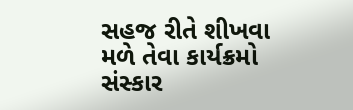સહજ રીતે શીખવા મળે તેવા કાર્યક્રમો સંસ્કાર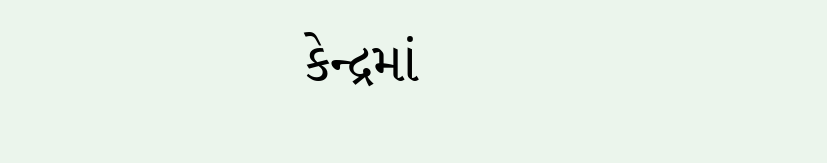કેન્દ્રમાં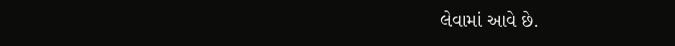લેવામાં આવે છે.